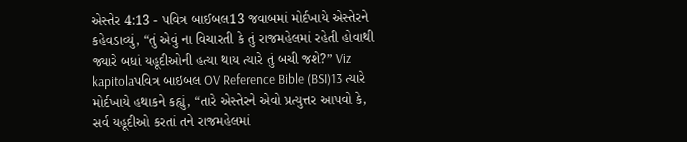એસ્તેર 4:13 - પવિત્ર બાઈબલ13 જવાબમાં મોર્દખાયે એસ્તેરને કહેવડાવ્યું, “તું એવું ના વિચારતી કે તું રાજમહેલમાં રહેતી હોવાથી જ્યારે બધાં યહૂદીઓની હત્યા થાય ત્યારે તું બચી જશે?” Viz kapitolaપવિત્ર બાઇબલ OV Reference Bible (BSI)13 ત્યારે મોર્દખાયે હથાકને કહ્યું, “તારે એસ્તેરને એવો પ્રત્યુત્તર આપવો કે, સર્વ યહૂદીઓ કરતાં તને રાજમહેલમાં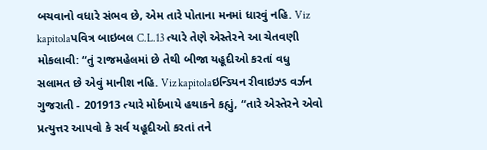બચવાનો વધારે સંભવ છે, એમ તારે પોતાના મનમાં ધારવું નહિ. Viz kapitolaપવિત્ર બાઇબલ C.L.13 ત્યારે તેણે એસ્તેરને આ ચેતવણી મોકલાવી: “તું રાજમહેલમાં છે તેથી બીજા યહૂદીઓ કરતાં વધુ સલામત છે એવું માનીશ નહિ. Viz kapitolaઇન્ડિયન રીવાઇઝ્ડ વર્ઝન ગુજરાતી - 201913 ત્યારે મોર્દખાયે હથાકને કહ્યું, “તારે એસ્તેરને એવો પ્રત્યુત્તર આપવો કે સર્વ યહૂદીઓ કરતાં તને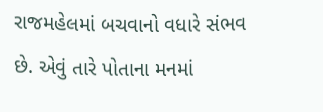રાજમહેલમાં બચવાનો વધારે સંભવ છે. એવું તારે પોતાના મનમાં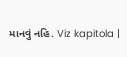માનવું નહિ. Viz kapitola |